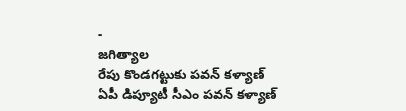-
జగిత్యాల
రేపు కొండగట్టుకు పవన్ కళ్యాణ్
ఏపీ డిప్యూటీ సీఎం పవన్ కళ్యాణ్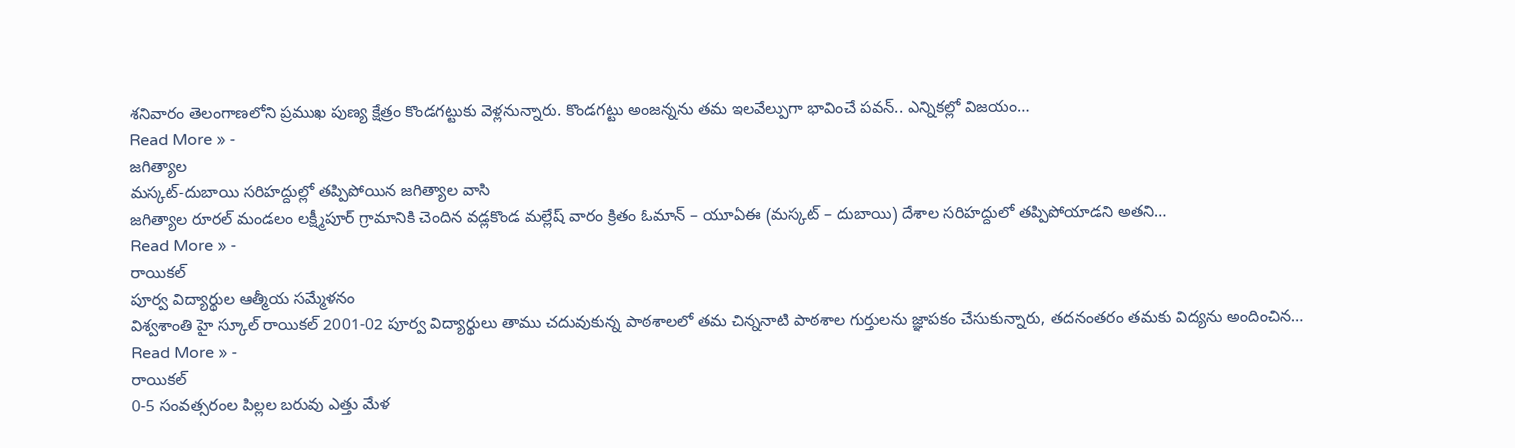శనివారం తెలంగాణలోని ప్రముఖ పుణ్య క్షేత్రం కొండగట్టుకు వెళ్లనున్నారు. కొండగట్టు అంజన్నను తమ ఇలవేల్పుగా భావించే పవన్.. ఎన్నికల్లో విజయం…
Read More » -
జగిత్యాల
మస్కట్-దుబాయి సరిహద్దుల్లో తప్పిపోయిన జగిత్యాల వాసి
జగిత్యాల రూరల్ మండలం లక్ష్మీపూర్ గ్రామానికి చెందిన వడ్లకొండ మల్లేష్ వారం క్రితం ఓమాన్ – యూఏఈ (మస్కట్ – దుబాయి) దేశాల సరిహద్దులో తప్పిపోయాడని అతని…
Read More » -
రాయికల్
పూర్వ విద్యార్థుల ఆత్మీయ సమ్మేళనం
విశ్వశాంతి హై స్కూల్ రాయికల్ 2001-02 పూర్వ విద్యార్థులు తాము చదువుకున్న పాఠశాలలో తమ చిన్ననాటి పాఠశాల గుర్తులను జ్ఞాపకం చేసుకున్నారు, తదనంతరం తమకు విద్యను అందించిన…
Read More » -
రాయికల్
0-5 సంవత్సరంల పిల్లల బరువు ఎత్తు మేళ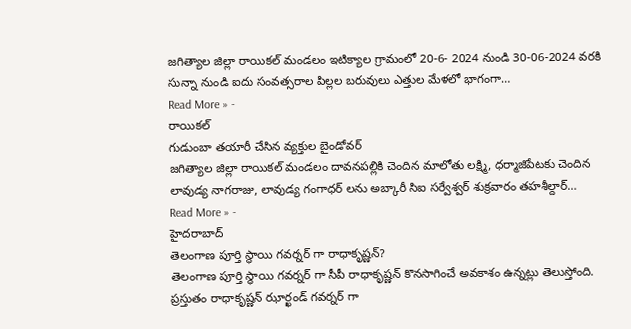జగిత్యాల జిల్లా రాయికల్ మండలం ఇటిక్యాల గ్రామంలో 20-6- 2024 నుండి 30-06-2024 వరకి సున్నా నుండి ఐదు సంవత్సరాల పిల్లల బరువులు ఎత్తుల మేళలో భాగంగా…
Read More » -
రాయికల్
గుడుంబా తయారీ చేసిన వ్యక్తుల బైండోవర్
జగిత్యాల జిల్లా రాయికల్ మండలం దావనపల్లికి చెందిన మాలోతు లక్ష్మి, ధర్మాజిపేటకు చెందిన లావుడ్య నాగరాజు, లావుడ్య గంగాధర్ లను అబ్కారీ సిఐ సర్వేశ్వర్ శుక్రవారం తహశీల్దార్…
Read More » -
హైదరాబాద్
తెలంగాణ పూర్తి స్థాయి గవర్నర్ గా రాధాకృష్ణన్?
తెలంగాణ పూర్తి స్థాయి గవర్నర్ గా సీపీ రాధాకృష్ణన్ కొనసాగించే అవకాశం ఉన్నట్లు తెలుస్తోంది. ప్రస్తుతం రాధాకృష్ణన్ ఝార్ఖండ్ గవర్నర్ గా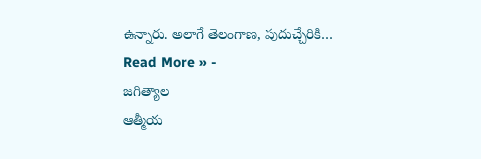ఉన్నారు. అలాగే తెలంగాణ, పుదుచ్చేరికి…
Read More » -
జగిత్యాల
ఆత్మీయ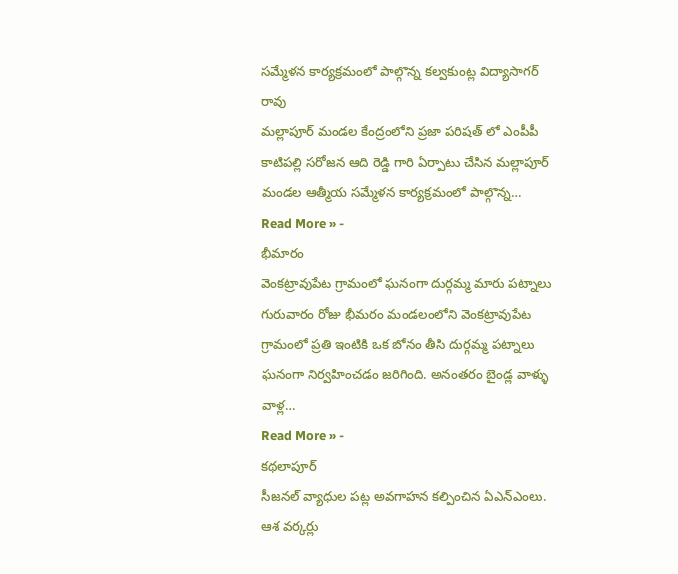సమ్మేళన కార్యక్రమంలో పాల్గొన్న కల్వకుంట్ల విద్యాసాగర్ రావు
మల్లాపూర్ మండల కేంద్రంలోని ప్రజా పరిషత్ లో ఎంపీపీ కాటిపల్లి సరోజన ఆది రెడ్డి గారి ఏర్పాటు చేసిన మల్లాపూర్ మండల ఆత్మీయ సమ్మేళన కార్యక్రమంలో పాల్గొన్న…
Read More » -
భీమారం
వెంకట్రావుపేట గ్రామంలో ఘనంగా దుర్గమ్మ మారు పట్నాలు
గురువారం రోజు భీమరం మండలంలోని వెంకట్రావుపేట గ్రామంలో ప్రతి ఇంటికి ఒక బోనం తీసి దుర్గమ్మ పట్నాలు ఘనంగా నిర్వహించడం జరిగింది. అనంతరం బైండ్ల వాళ్ళు వాళ్ల…
Read More » -
కథలాపూర్
సీజనల్ వ్యాధుల పట్ల అవగాహన కల్పించిన ఏఎన్ఎంలు. ఆశ వర్కర్లు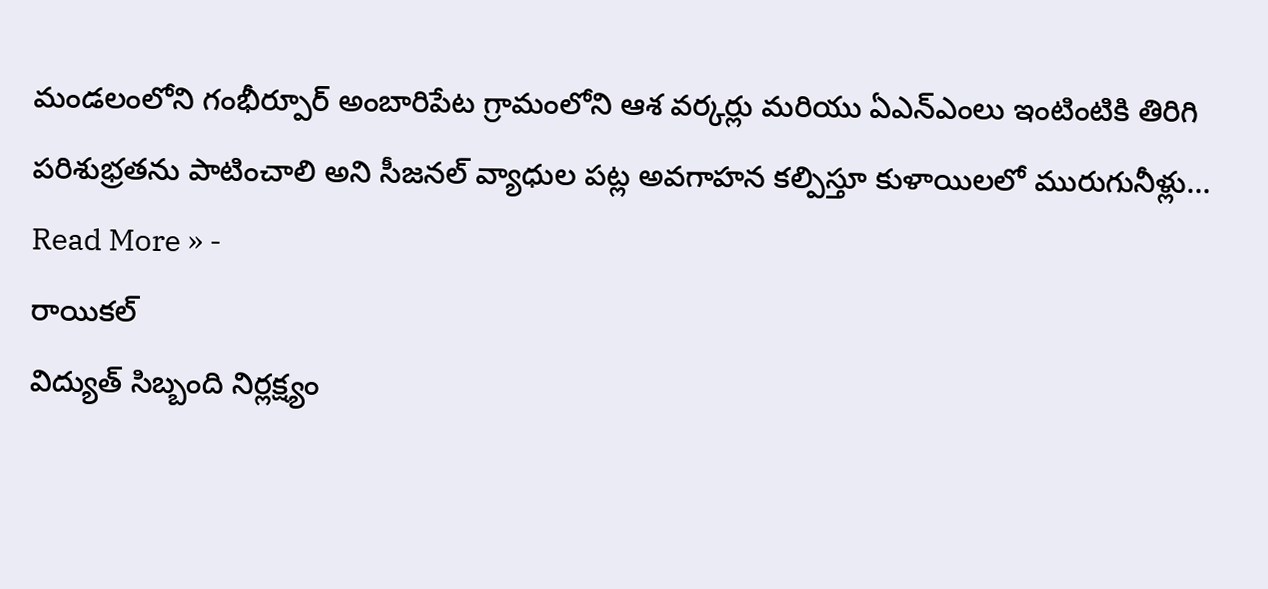మండలంలోని గంభీర్పూర్ అంబారిపేట గ్రామంలోని ఆశ వర్కర్లు మరియు ఏఎన్ఎంలు ఇంటింటికి తిరిగి పరిశుభ్రతను పాటించాలి అని సీజనల్ వ్యాధుల పట్ల అవగాహన కల్పిస్తూ కుళాయిలలో మురుగునీళ్లు…
Read More » -
రాయికల్
విద్యుత్ సిబ్బంది నిర్లక్ష్యం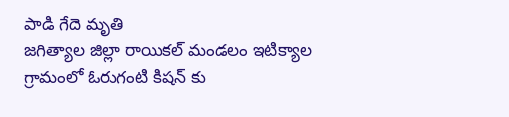పాడి గేదె మృతి
జగిత్యాల జిల్లా రాయికల్ మండలం ఇటిక్యాల గ్రామంలో ఓరుగంటి కిషన్ కు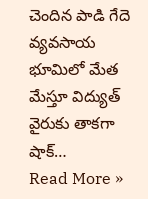చెందిన పాడి గేదె వ్యవసాయ భూమిలో మేత మేస్తూ విద్యుత్ వైరుకు తాకగా షాక్…
Read More »